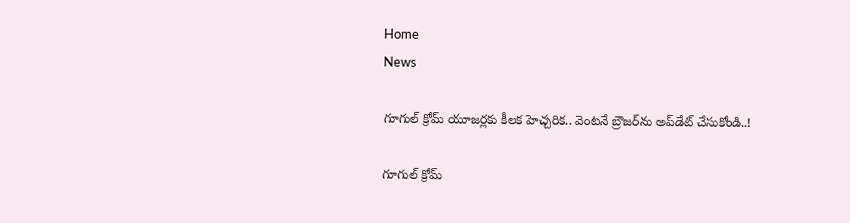Home
News

గూగుల్‌ క్రోమ్‌ యూజర్లకు కీలక హెచ్చరిక.. వెంటనే బ్రౌజర్‌ను అప్‌డేట్‌ చేసుకోండి..!

గూగుల్‌ క్రోమ్‌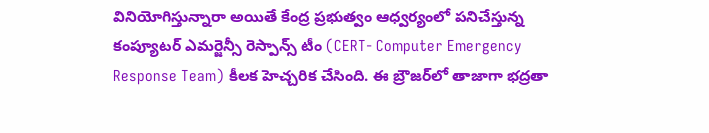వినియోగిస్తున్నారా అయితే కేంద్ర ప్రభుత్వం ఆధ్వర్యంలో పనిచేస్తున్న కంప్యూటర్‌ ఎమర్జెన్సీ రెస్పాన్స్‌ టీం (CERT- Computer Emergency Response Team) కీలక హెచ్చరిక చేసింది. ఈ బ్రౌజర్‌లో తాజాగా భద్రతా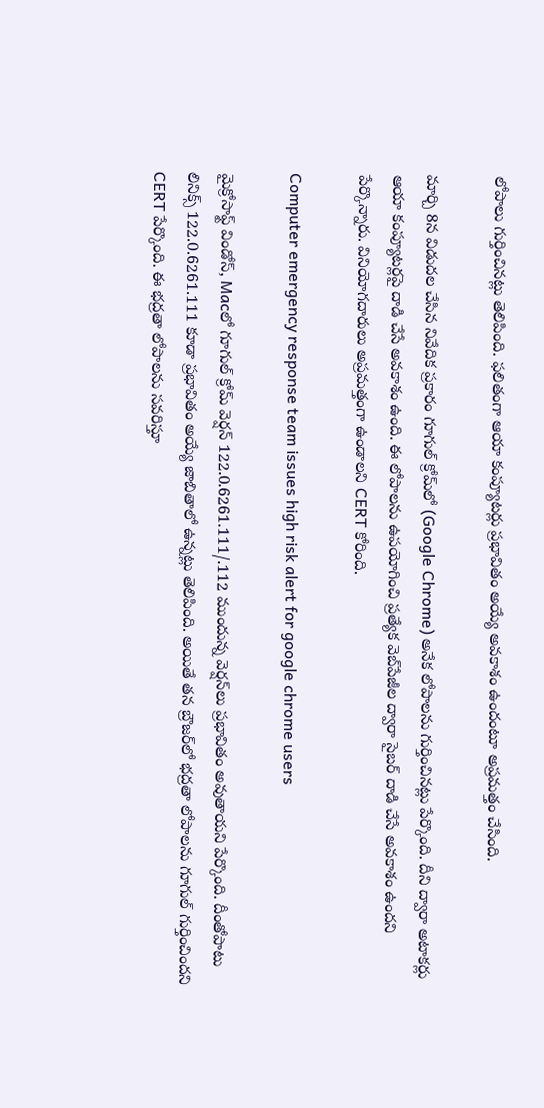లోపాలు గుర్తించినట్లు తెలిపింది. ఫలితంగా ఆయా కంప్యూటర్లు ప్రభావితం అయ్యే అవకాశం ఉందంటూ అప్రమత్తం చేసింది.

మార్చి 8న విడుదల చేసిన నివేదిక ప్రకారం గూగుల్‌ క్రోమ్‌లో (Google Chrome) అనేక లోపాలను గుర్తించినట్లు పేర్కొంది. దీని ద్వారా అటాకర్లు ఆయా కంప్యూటర్లపై దాడి చేసే అవకాశం ఉంది. ఈ లోపాలను ఉపయోగించి ప్రత్యేక వెబ్‌పేజీల ద్వారా సైబర్‌ దాడి చేసే అవకాశం ఉందని పేర్కొన్నారు. వినియోగదారులు అప్రమత్తంగా ఉండాలని CERT కోరింది.

Computer emergency response team issues high risk alert for google chrome users

మైక్రోసాఫ్ట్‌ విండోస్‌, Macలో గూగుల్‌ క్రోమ్‌ వెర్షన్‌ 122.0.6261.111/.112 ముందున్న వెర్షన్‌లు ప్రభావితం అవుతాయని పేర్కొంది. దీంతోపాటు లినిక్స్‌ 122.0.6261.111 కూడా ప్రభావితం అయ్యే జాబితాలో ఉన్నట్లు తెలిపింది. అయితే తన బ్రౌజర్‌లో భద్రతా లోపాలను గూగుల్‌ గుర్తించిందని CERT పేర్కొంది. ఈ భద్రతా లోపాలను సవరిస్తూ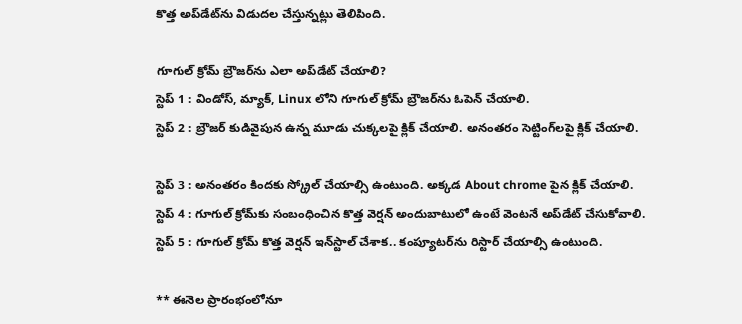కొత్త అప్‌డేట్‌ను విడుదల చేస్తున్నట్లు తెలిపింది.

గూగుల్‌ క్రోమ్ బ్రౌజర్‌ను ఎలా అప్‌డేట్‌ చేయాలి?
స్టెప్‌ 1 : విండోస్‌, మ్యాక్, Linux లోని గూగుల్‌ క్రోమ్‌ బ్రౌజర్‌ను ఓపెన్‌ చేయాలి.
స్టెప్‌ 2 : బ్రౌజర్ కుడివైపున ఉన్న మూడు చుక్కలపై క్లిక్‌ చేయాలి. అనంతరం సెట్టింగ్‌లపై క్లిక్‌ చేయాలి.

స్టెప్‌ 3 : అనంతరం కిందకు స్క్రోల్‌ చేయాల్సి ఉంటుంది. అక్కడ About chrome పైన క్లిక్‌ చేయాలి.
స్టెప్‌ 4 : గూగుల్‌ క్రోమ్‌కు సంబంధించిన కొత్త వెర్షన్‌ అందుబాటులో ఉంటే వెంటనే అప్‌డేట్‌ చేసుకోవాలి.
స్టెప్‌ 5 : గూగుల్‌ క్రోమ్‌ కొత్త వెర్షన్‌ ఇన్‌స్టాల్‌ చేశాక.. కంప్యూటర్‌ను రిస్టార్‌ చేయాల్సి ఉంటుంది.

** ఈనెల ప్రారంభంలోనూ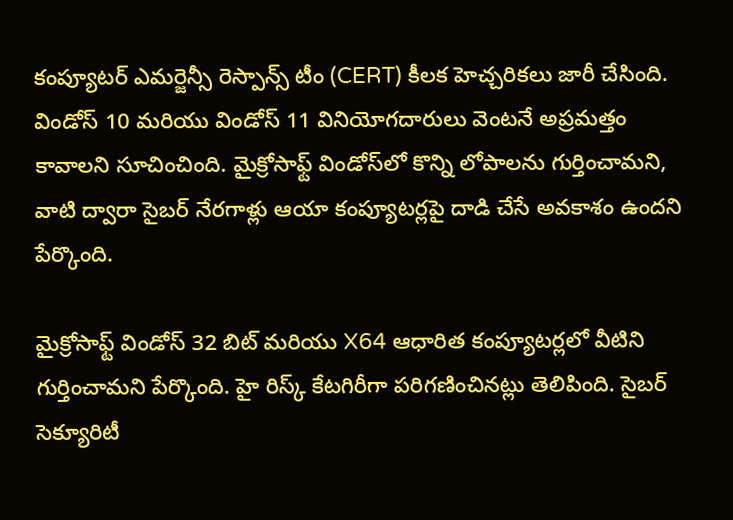కంప్యూటర్‌ ఎమర్జెన్సీ రెస్పాన్స్‌ టీం (CERT) కీలక హెచ్చరికలు జారీ చేసింది. విండోస్‌ 10 మరియు విండోస్‌ 11 వినియోగదారులు వెంటనే అప్రమత్తం కావాలని సూచించింది. మైక్రోసాఫ్ట్ విండోస్‌లో కొన్ని లోపాలను గుర్తించామని, వాటి ద్వారా సైబర్ నేరగాళ్లు ఆయా కంప్యూటర్లపై దాడి చేసే అవకాశం ఉందని పేర్కొంది.

మైక్రోసాఫ్ట్ విండోస్‌ 32 బిట్‌ మరియు X64 ఆధారిత కంప్యూటర్లలో వీటిని గుర్తించామని పేర్కొంది. హై రిస్క్‌ కేటగిరీగా పరిగణించినట్లు తెలిపింది. సైబర్‌ సెక్యూరిటీ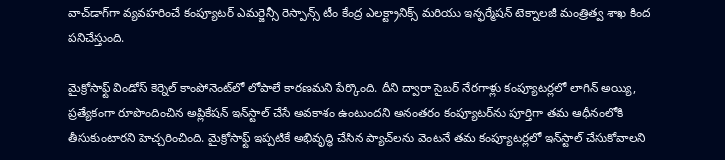వాచ్‌డాగ్‌గా వ్యవహరించే కంప్యూటర్‌ ఎమర్జెన్సీ రెస్పాన్స్‌ టీం కేంద్ర ఎలక్ట్రానిక్స్‌ మరియు ఇన్ఫర్మేషన్‌ టెక్నాలజీ మంత్రిత్వ శాఖ కింద పనిచేస్తుంది.

మైక్రోసాఫ్ట్‌ విండోస్‌ కెర్నెల్‌ కాంపోనెంట్‌లో లోపాలే కారణమని పేర్కొంది. దీని ద్వారా సైబర్‌ నేరగాళ్లు కంప్యూటర్లలో లాగిన్‌ అయ్యి, ప్రత్యేకంగా రూపొందించిన అప్లికేషన్‌ ఇన్‌స్టాల్‌ చేసే అవకాశం ఉంటుందని అనంతరం కంప్యూటర్‌ను పూర్తిగా తమ ఆధీనంలోకి తీసుకుంటారని హెచ్చరించింది. మైక్రోసాఫ్ట్‌ ఇప్పటికే అభివృద్ధి చేసిన ప్యాచ్‌లను వెంటనే తమ కంప్యూటర్లలో ఇన్‌స్టాల్‌ చేసుకోవాలని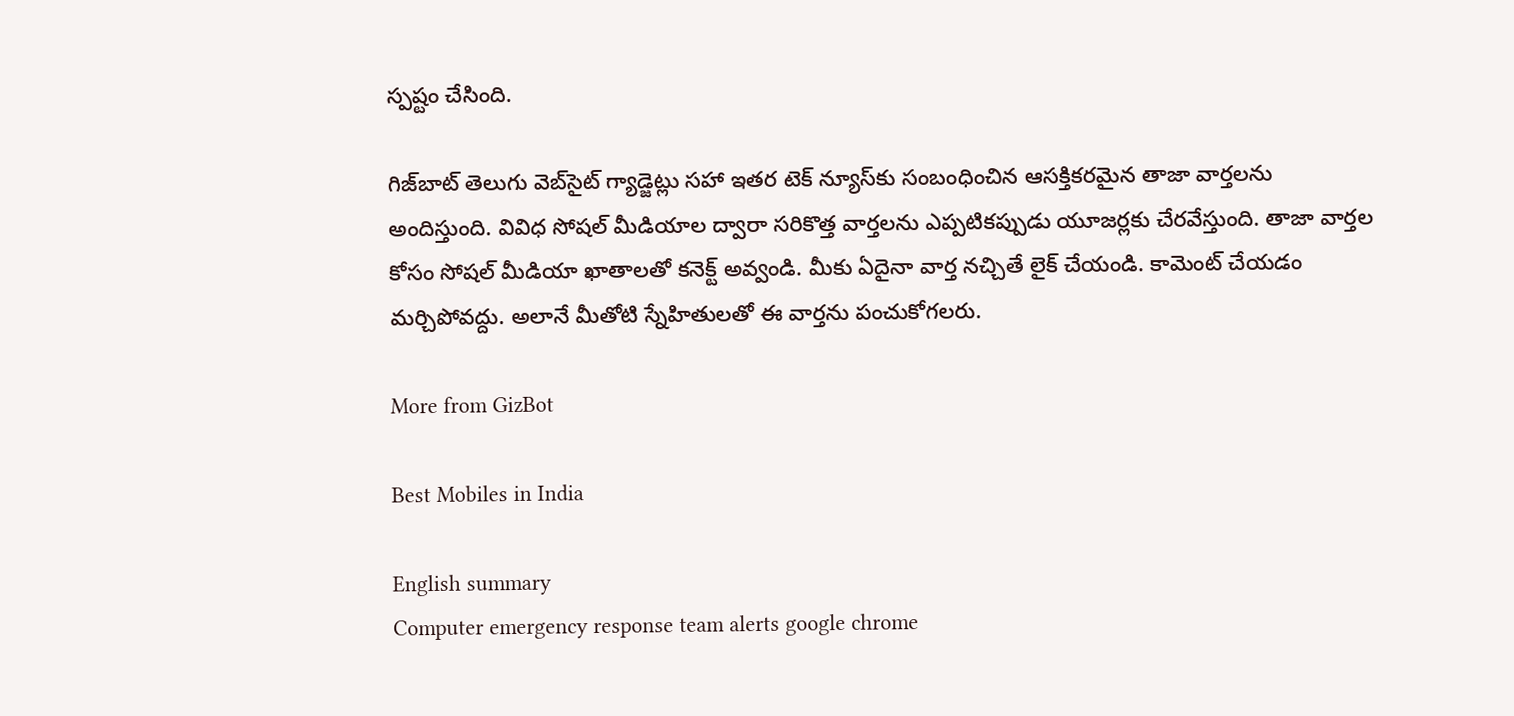స్పష్టం చేసింది.

గిజ్‌బాట్‌ తెలుగు వెబ్‌సైట్ గ్యాడ్జెట్లు సహా ఇతర టెక్‌ న్యూస్‌కు సంబంధించిన ఆసక్తికరమైన తాజా వార్తలను అందిస్తుంది. వివిధ సోషల్ మీడియాల ద్వారా సరికొత్త వార్తలను ఎప్పటికప్పుడు యూజర్లకు చేరవేస్తుంది. తాజా వార్తల కోసం సోషల్‌ మీడియా ఖాతాలతో కనెక్ట్ అవ్వండి. మీకు ఏదైనా వార్త నచ్చితే లైక్ చేయండి. కామెంట్ చేయడం మర్చిపోవద్దు. అలానే మీతోటి స్నేహితులతో ఈ వార్తను పంచుకోగలరు.

More from GizBot

Best Mobiles in India

English summary
Computer emergency response team alerts google chrome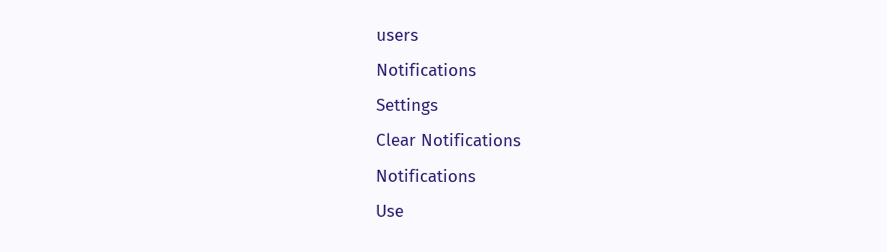users
Notifications
Settings
Clear Notifications
Notifications
Use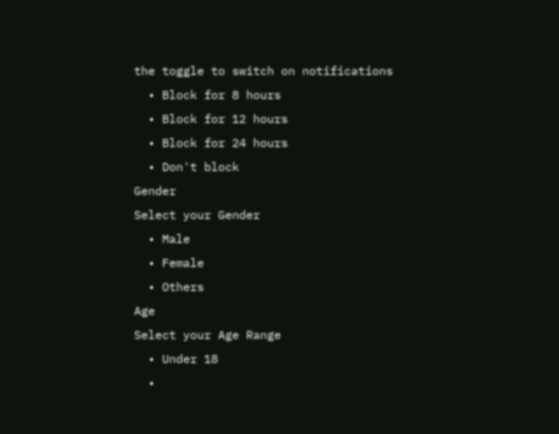the toggle to switch on notifications
  • Block for 8 hours
  • Block for 12 hours
  • Block for 24 hours
  • Don't block
Gender
Select your Gender
  • Male
  • Female
  • Others
Age
Select your Age Range
  • Under 18
  •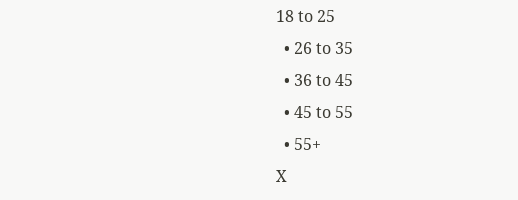18 to 25
  • 26 to 35
  • 36 to 45
  • 45 to 55
  • 55+
X